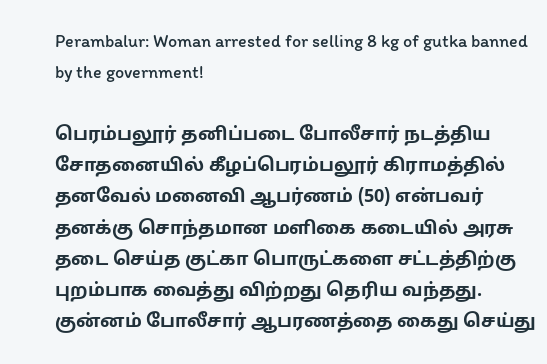Perambalur: Woman arrested for selling 8 kg of gutka banned by the government!

பெரம்பலூர் தனிப்படை போலீசார் நடத்திய சோதனையில் கீழப்பெரம்பலூர் கிராமத்தில் தனவேல் மனைவி ஆபர்ணம் (50) என்பவர் தனக்கு சொந்தமான மளிகை கடையில் அரசு தடை செய்த குட்கா பொருட்களை சட்டத்திற்கு புறம்பாக வைத்து விற்றது தெரிய வந்தது. குன்னம் போலீசார் ஆபரணத்தை கைது செய்து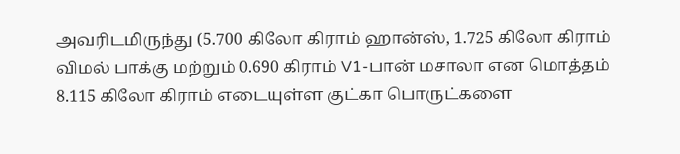அவரிடமிருந்து (5.700 கிலோ கிராம் ஹான்ஸ், 1.725 கிலோ கிராம் விமல் பாக்கு மற்றும் 0.690 கிராம் V1-பான் மசாலா என மொத்தம் 8.115 கிலோ கிராம் எடையுள்ள குட்கா பொருட்களை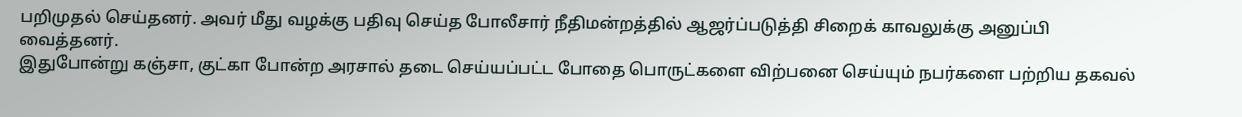பறிமுதல் செய்தனர். அவர் மீது வழக்கு பதிவு செய்த போலீசார் நீதிமன்றத்தில் ஆஜர்ப்படுத்தி சிறைக் காவலுக்கு அனுப்பி வைத்தனர்.
இதுபோன்று கஞ்சா, குட்கா போன்ற அரசால் தடை செய்யப்பட்ட போதை பொருட்களை விற்பனை செய்யும் நபர்களை பற்றிய தகவல்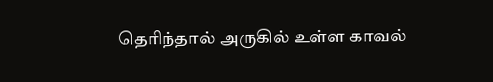தெரிந்தால் அருகில் உள்ள காவல்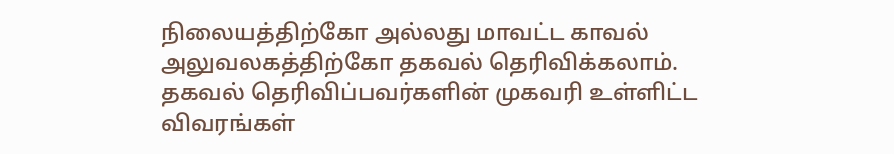நிலையத்திற்கோ அல்லது மாவட்ட காவல் அலுவலகத்திற்கோ தகவல் தெரிவிக்கலாம். தகவல் தெரிவிப்பவர்களின் முகவரி உள்ளிட்ட விவரங்கள்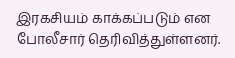இரகசியம் காக்கப்படும் என போலீசார் தெரிவித்துள்ளனர்.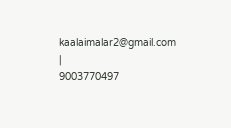kaalaimalar2@gmail.com |
9003770497